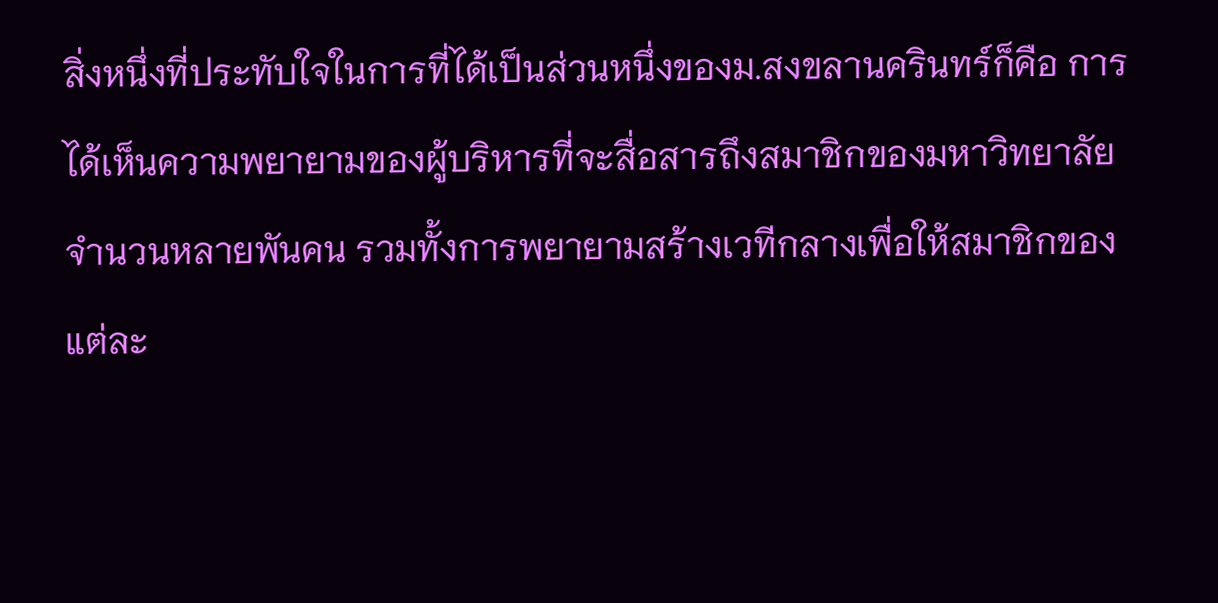สิ่งหนึ่งที่ประทับใจในการที่ได้เป็นส่วนหนึ่งของม.สงขลานครินทร์ก็คือ การได้เห็นความพยายามของผู้บริหารที่จะสื่อสารถึงสมาชิกของมหาวิทยาลัยจำนวนหลายพันคน รวมทั้งการพยายามสร้างเวทีกลางเพื่อให้สมาชิกของแต่ละ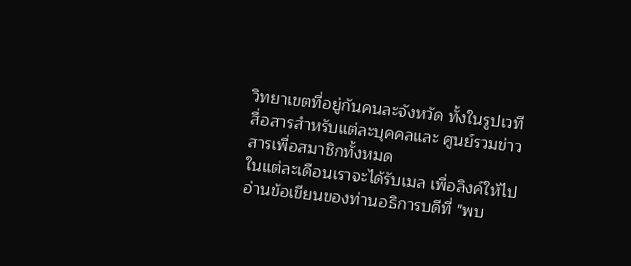วิทยาเขตที่อยู่กันคนละจังหวัด ทั้งในรูปเวทีสื่อสารสำหรับแต่ละบุคคลและ ศูนย์รวมข่าวสารเพื่อสมาชิกทั้งหมด
ในแต่ละเดือนเราจะได้รับเมล เพื่อลิงค์ให้ไปอ่านข้อเขียนของท่านอธิการบดีที่ "พบ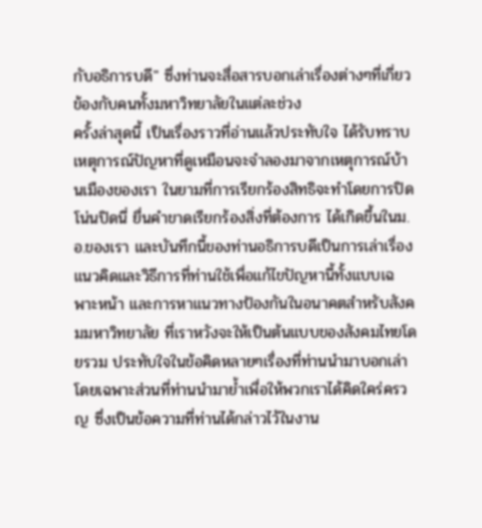กับอธิการบดี" ซึ่งท่านจะสื่อสารบอกเล่าเรื่องต่างๆที่เกี่ยวข้องกับคนทั้งมหาวิทยาลัยในแต่ละช่วง
ครั้งล่าสุดนี้ เป็นเรื่องราวที่อ่านแล้วประทับใจ ได้รับทราบเหตุการณ์ปัญหาที่ดูเหมือนจะจำลองมาจากเหตุการณ์บ้านเมืองของเรา ในยามที่การเรียกร้องสิทธิจะทำโดยการปิดโน่นปิดนี่ ยื่นคำขาดเรียกร้องสิ่งที่ต้องการ ได้เกิดขึ้นในม.อ.ของเรา และบันทึกนี้ของท่านอธิการบดีเป็นการเล่าเรื่องแนวคิดและวิธีการที่ท่านใช้เพื่อแก้ไขปัญหานี้ทั้งแบบเฉพาะหน้า และการหาแนวทางป้องกันในอนาคตสำหรับสังคมมหาวิทยาลัย ที่เราหวังจะให้เป็นต้นแบบของสังคมไทยโดยรวม ประทับใจในข้อคิดหลายๆเรื่องที่ท่านนำมาบอกเล่า โดยเฉพาะส่วนที่ท่านนำมาย้ำเพื่อให้พวกเราได้คิดใคร่ครวญ ซึ่งเป็นข้อความที่ท่านได้กล่าวไว้ในงาน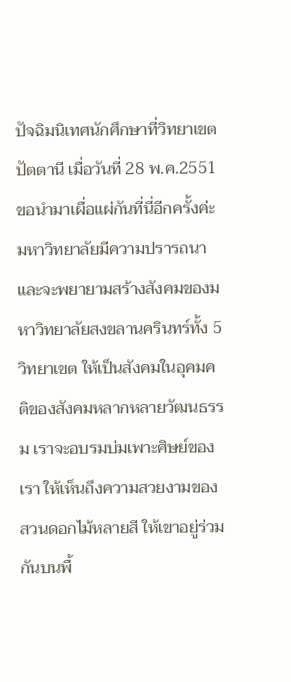ปัจฉิมนิเทศนักศึกษาที่วิทยาเขตปัตตานี เมื่อวันที่ 28 พ.ค.2551 ขอนำมาเผื่อแผ่กันที่นี่อีกครั้งค่ะ
มหาวิทยาลัยมีความปรารถนาและจะพยายามสร้างสังคมของมหาวิทยาลัยสงขลานครินทร์ทั้ง 5 วิทยาเขต ให้เป็นสังคมในอุคมคติของสังคมหลากหลายวัฒนธรรม เราจะอบรมบ่มเพาะศิษย์ของเรา ให้เห็นถึงความสวยงามของสวนดอกไม้หลายสี ให้เขาอยู่ร่วมกันบนพื้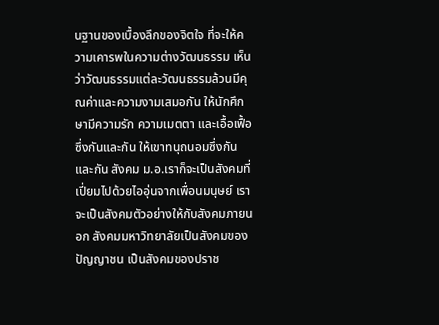นฐานของเบื้องลึกของจิตใจ ที่จะให้ความเคารพในความต่างวัฒนธรรม เห็นว่าวัฒนธรรมแต่ละวัฒนธรรมล้วนมีคุณค่าและความงามเสมอกัน ให้นักศึกษามีความรัก ความเมตตา และเอื้อเฟื้อซึ่งกันและกัน ให้เขาทนุถนอมซึ่งกันและกัน สังคม ม.อ.เราก็จะเป็นสังคมที่เปี่ยมไปด้วยไออุ่นจากเพื่อนมนุษย์ เราจะเป็นสังคมตัวอย่างให้กับสังคมภายนอก สังคมมหาวิทยาลัยเป็นสังคมของปัญญาชน เป็นสังคมของปราช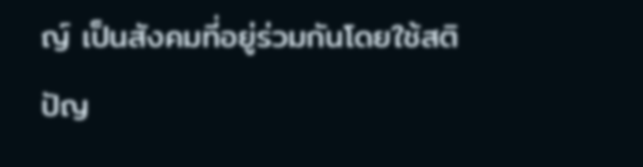ญ์ เป็นสังคมที่อยู่ร่วมกันโดยใช้สติปัญ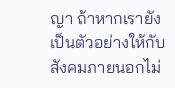ญา ถ้าหากเรายังเป็นตัวอย่างให้กับสังคมภายนอกไม่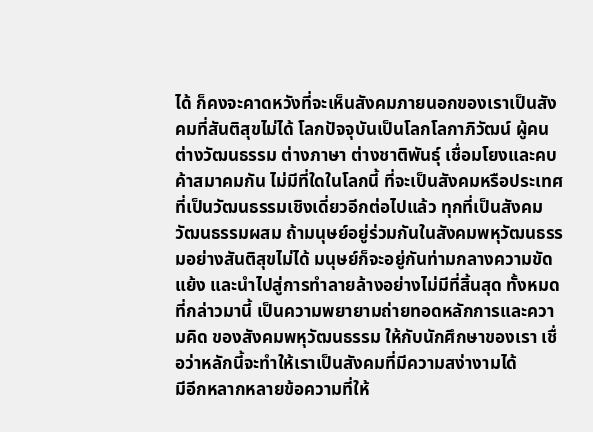ได้ ก็คงจะคาดหวังที่จะเห็นสังคมภายนอกของเราเป็นสังคมที่สันติสุขไม่ได้ โลกปัจจุบันเป็นโลกโลกาภิวัฒน์ ผู้คนต่างวัฒนธรรม ต่างภาษา ต่างชาติพันธุ์ เชื่อมโยงและคบค้าสมาคมกัน ไม่มีที่ใดในโลกนี้ ที่จะเป็นสังคมหรือประเทศที่เป็นวัฒนธรรมเชิงเดี่ยวอีกต่อไปแล้ว ทุกที่เป็นสังคมวัฒนธรรมผสม ถ้ามนุษย์อยู่ร่วมกันในสังคมพหุวัฒนธรรมอย่างสันติสุขไม่ได้ มนุษย์ก็จะอยู่กันท่ามกลางความขัดแย้ง และนำไปสู่การทำลายล้างอย่างไม่มีที่สิ้นสุด ทั้งหมดที่กล่าวมานี้ เป็นความพยายามถ่ายทอดหลักการและความคิด ของสังคมพหุวัฒนธรรม ให้กับนักศึกษาของเรา เชื่อว่าหลักนี้จะทำให้เราเป็นสังคมที่มีความสง่างามได้
มีอีกหลากหลายข้อความที่ให้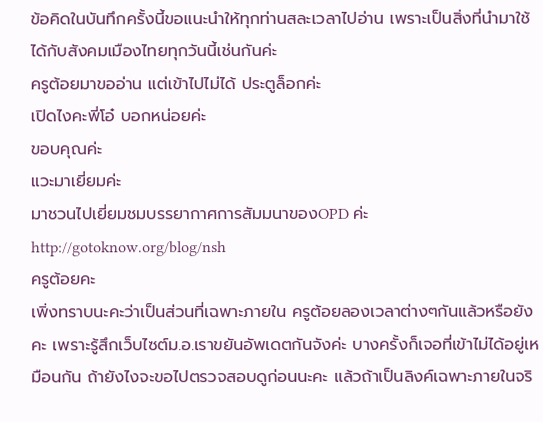ข้อคิดในบันทึกครั้งนี้ขอแนะนำให้ทุกท่านสละเวลาไปอ่าน เพราะเป็นสิ่งที่นำมาใช้ได้กับสังคมเมืองไทยทุกวันนี้เช่นกันค่ะ
ครูต้อยมาขออ่าน แต่เข้าไปไม่ได้ ประตูล็อกค่ะ
เปิดไงคะพี่โอ๋ บอกหน่อยค่ะ
ขอบคุณค่ะ
แวะมาเยี่ยมค่ะ
มาชวนไปเยี่ยมชมบรรยากาศการสัมมนาของOPD ค่ะ
http://gotoknow.org/blog/nsh
ครูต้อยคะ
เพิ่งทราบนะคะว่าเป็นส่วนที่เฉพาะภายใน ครูต้อยลองเวลาต่างๆกันแล้วหรือยังคะ เพราะรู้สึกเว็บไซต์ม.อ.เราขยันอัพเดตกันจังค่ะ บางครั้งก็เจอที่เข้าไม่ได้อยู่เหมือนกัน ถ้ายังไงจะขอไปตรวจสอบดูก่อนนะคะ แล้วถ้าเป็นลิงค์เฉพาะภายในจริ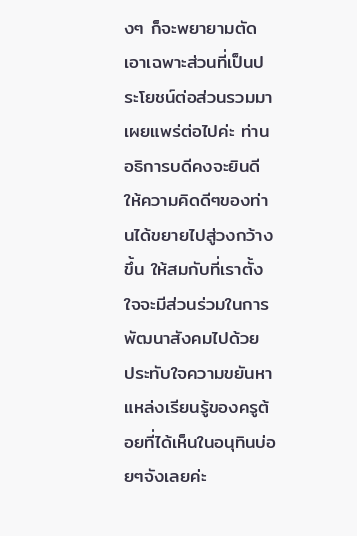งๆ ก็จะพยายามตัดเอาเฉพาะส่วนที่เป็นประโยชน์ต่อส่วนรวมมาเผยแพร่ต่อไปค่ะ ท่านอธิการบดีคงจะยินดีให้ความคิดดีๆของท่านได้ขยายไปสู่วงกว้างขึ้น ให้สมกับที่เราตั้งใจจะมีส่วนร่วมในการพัฒนาสังคมไปด้วย
ประทับใจความขยันหาแหล่งเรียนรู้ของครูต้อยที่ได้เห็นในอนุทินบ่อยๆจังเลยค่ะ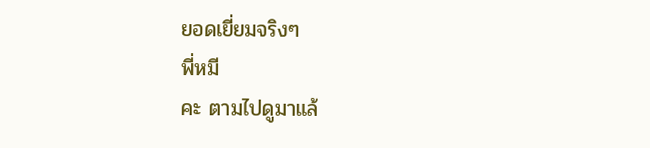ยอดเยี่ยมจริงๆ
พี่หมี
คะ ตามไปดูมาแล้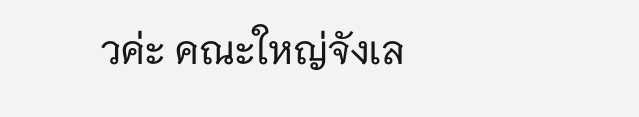วค่ะ คณะใหญ่จังเล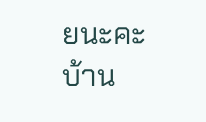ยนะคะ บ้าน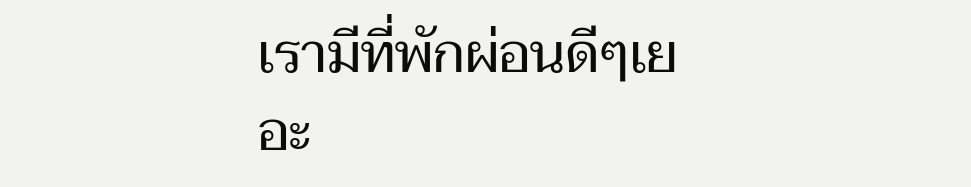เรามีที่พักผ่อนดีๆเยอะ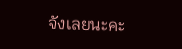จังเลยนะคะ